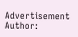Advertisement
Author: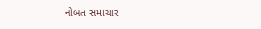નોબત સમાચાર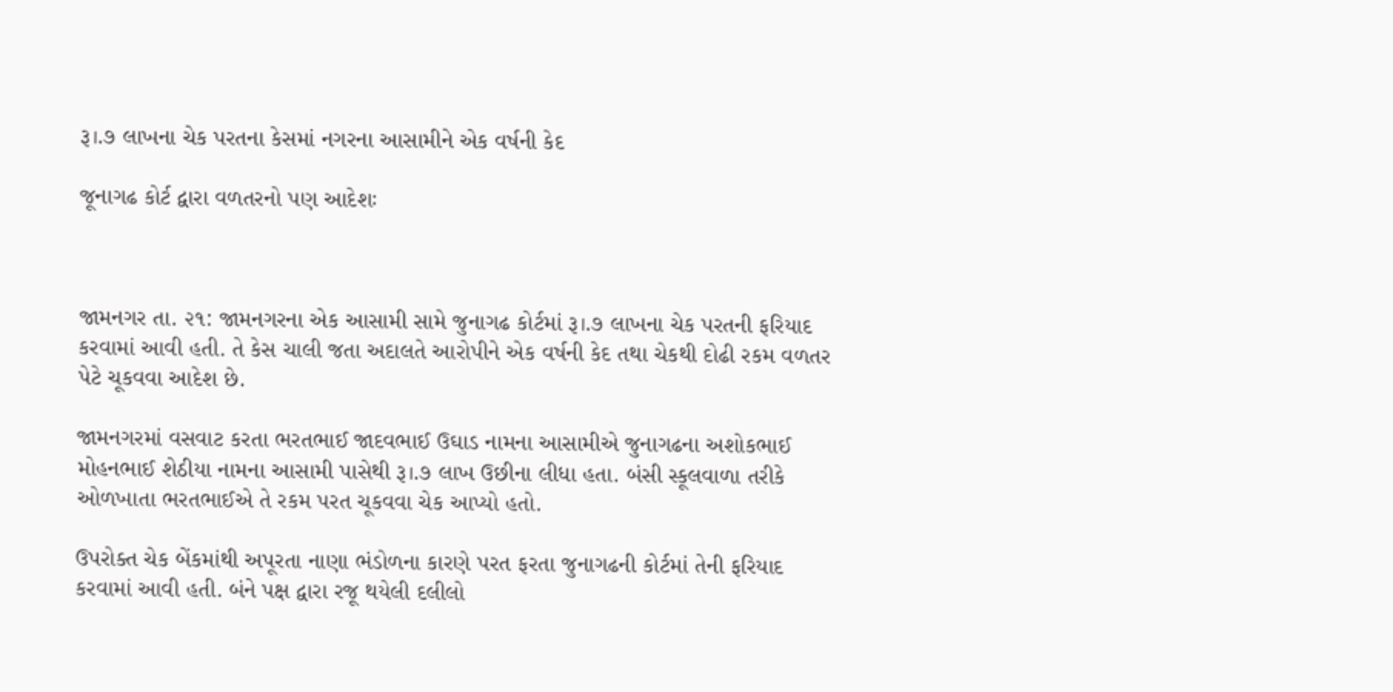રૂ।.૭ લાખના ચેક પરતના કેસમાં નગરના આસામીને એક વર્ષની કેદ

જૂનાગઢ કોર્ટ દ્વારા વળતરનો પણ આદેશઃ



જામનગર તા. ૨૧: જામનગરના એક આસામી સામે જુનાગઢ કોર્ટમાં રૂ।.૭ લાખના ચેક પરતની ફરિયાદ કરવામાં આવી હતી. તે કેસ ચાલી જતા અદાલતે આરોપીને એક વર્ષની કેદ તથા ચેકથી દોઢી રકમ વળતર પેટે ચૂકવવા આદેશ છે.

જામનગરમાં વસવાટ કરતા ભરતભાઈ જાદવભાઈ ઉઘાડ નામના આસામીએ જુનાગઢના અશોકભાઈ મોહનભાઈ શેઠીયા નામના આસામી પાસેથી રૂ।.૭ લાખ ઉછીના લીધા હતા. બંસી સ્કૂલવાળા તરીકે ઓળખાતા ભરતભાઈએ તે રકમ પરત ચૂકવવા ચેક આપ્યો હતો.

ઉપરોક્ત ચેક બેંકમાંથી અપૂરતા નાણા ભંડોળના કારણે પરત ફરતા જુનાગઢની કોર્ટમાં તેની ફરિયાદ કરવામાં આવી હતી. બંને પક્ષ દ્વારા રજૂ થયેલી દલીલો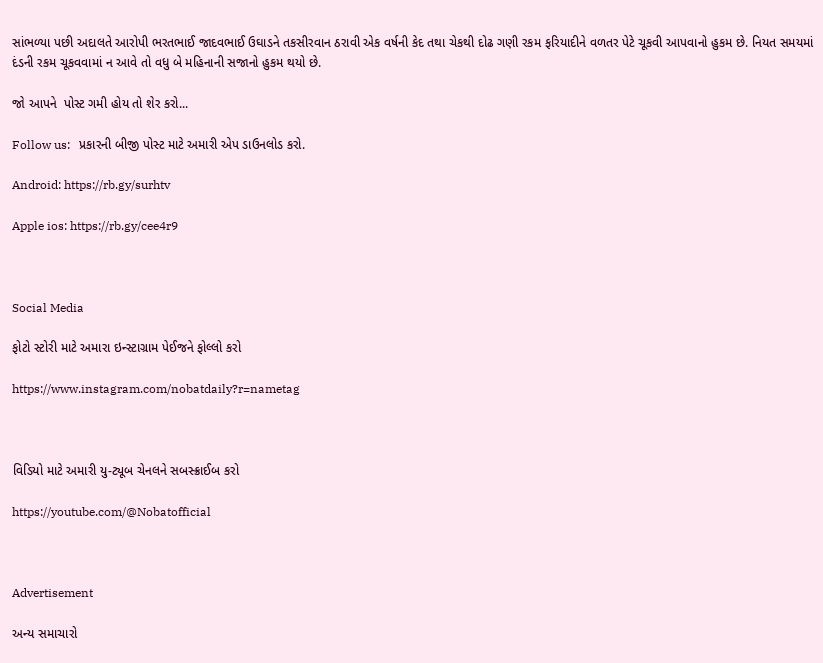સાંભળ્યા પછી અદાલતે આરોપી ભરતભાઈ જાદવભાઈ ઉઘાડને તકસીરવાન ઠરાવી એક વર્ષની કેદ તથા ચેકથી દોઢ ગણી રકમ ફરિયાદીને વળતર પેટે ચૂકવી આપવાનો હુકમ છે. નિયત સમયમાં દંડની રકમ ચૂકવવામાં ન આવે તો વધુ બે મહિનાની સજાનો હુકમ થયો છે.

જો આપને  પોસ્ટ ગમી હોય તો શેર કરો...

Follow us:   પ્રકારની બીજી પોસ્ટ માટે અમારી એપ ડાઉનલોડ કરો.

Android: https://rb.gy/surhtv

Apple ios: https://rb.gy/cee4r9



Social Media

ફોટો સ્ટોરી માટે અમારા ઇન્સ્ટાગ્રામ પેઈજને ફોલ્લો કરો

https://www.instagram.com/nobatdaily?r=nametag



વિડિયો માટે અમારી યુ-ટ્યૂબ ચેનલને સબસ્ક્રાઈબ કરો

https://youtube.com/@Nobatofficial



Advertisement

અન્ય સમાચારો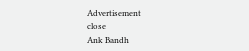Advertisement
close
Ank Bandh